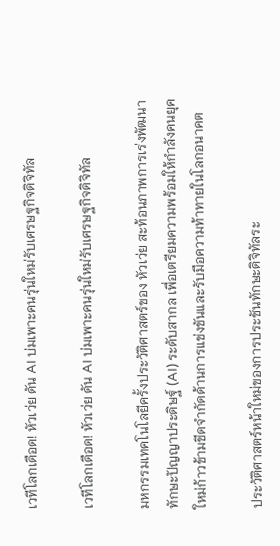เวทีโลกเดือด! หัวเว่ย ดัน AI บ่มเพาะคนรุ่นใหม่รับเศรษฐกิจดิจิทัล

เวทีโลกเดือด! หัวเว่ย ดัน AI บ่มเพาะคนรุ่นใหม่รับเศรษฐกิจดิจิทัล

มหกรรมเทคโนโลยีครั้งประวัติศาสตร์ของ หัวเว่ย สะท้อนภาพการเร่งพัฒนาทักษะปัญญาประดิษฐ์ (AI) ระดับสากล เพื่อเตรียมความพร้อมให้กำลังคนยุคใหม่ก้าวข้ามขีดจำกัดด้านการแข่งขันและรับมือความท้าทายในโลกอนาคต

ประวัติศาสตร์หน้าใหม่ของการประชันทักษะดิจิทัลระ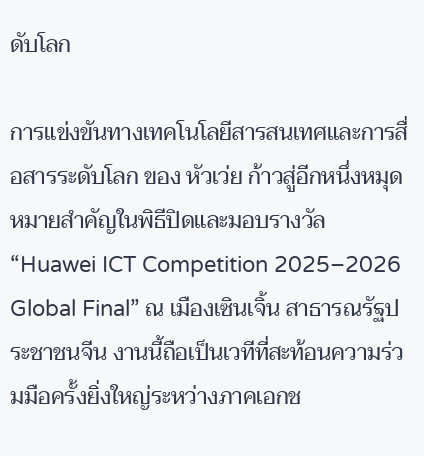ดับโลก

การแข่งขันทางเทคโนโลยีสารสนเทศและการสื่อสารระดับโลก ของ หัวเว่ย ก้าวสู่อีกหนึ่งหมุดหมายสำคัญในพิธีปิดและมอบรางวัล “Huawei ICT Competition 2025–2026 Global Final” ณ เมืองเซินเจิ้น สาธารณรัฐประชาชนจีน งานนี้ถือเป็นเวทีที่สะท้อนความร่วมมือครั้งยิ่งใหญ่ระหว่างภาคเอกช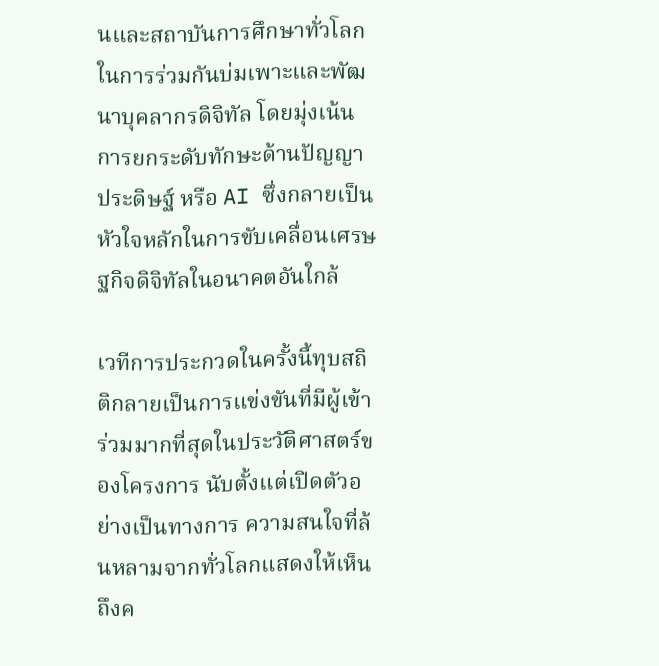นและสถาบันการศึกษาทั่วโลกในการร่วมกันบ่มเพาะและพัฒนาบุคลากรดิจิทัล โดยมุ่งเน้นการยกระดับทักษะด้านปัญญาประดิษฐ์ หรือ AI ซึ่งกลายเป็นหัวใจหลักในการขับเคลื่อนเศรษฐกิจดิจิทัลในอนาคตอันใกล้

เวทีการประกวดในครั้งนี้ทุบสถิติกลายเป็นการแข่งขันที่มีผู้เข้าร่วมมากที่สุดในประวัติศาสตร์ของโครงการ นับตั้งแต่เปิดตัวอย่างเป็นทางการ ความสนใจที่ล้นหลามจากทั่วโลกแสดงให้เห็นถึงค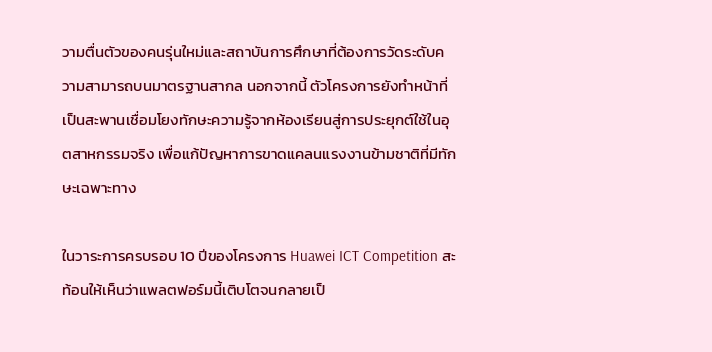วามตื่นตัวของคนรุ่นใหม่และสถาบันการศึกษาที่ต้องการวัดระดับความสามารถบนมาตรฐานสากล นอกจากนี้ ตัวโครงการยังทำหน้าที่เป็นสะพานเชื่อมโยงทักษะความรู้จากห้องเรียนสู่การประยุกต์ใช้ในอุตสาหกรรมจริง เพื่อแก้ปัญหาการขาดแคลนแรงงานข้ามชาติที่มีทักษะเฉพาะทาง

ในวาระการครบรอบ 10 ปีของโครงการ Huawei ICT Competition สะท้อนให้เห็นว่าแพลตฟอร์มนี้เติบโตจนกลายเป็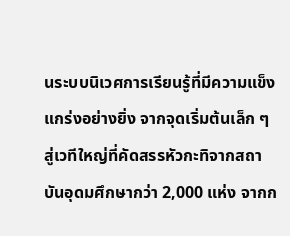นระบบนิเวศการเรียนรู้ที่มีความแข็งแกร่งอย่างยิ่ง จากจุดเริ่มต้นเล็ก ๆ สู่เวทีใหญ่ที่คัดสรรหัวกะทิจากสถาบันอุดมศึกษากว่า 2,000 แห่ง จากก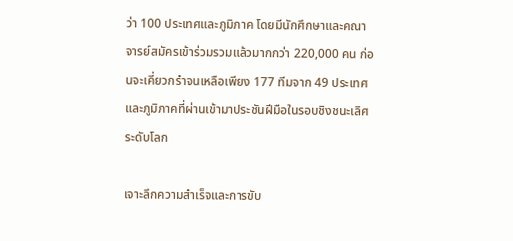ว่า 100 ประเทศและภูมิภาค โดยมีนักศึกษาและคณาจารย์สมัครเข้าร่วมรวมแล้วมากกว่า 220,000 คน ก่อนจะเคี่ยวกรำจนเหลือเพียง 177 ทีมจาก 49 ประเทศและภูมิภาคที่ผ่านเข้ามาประชันฝีมือในรอบชิงชนะเลิศระดับโลก

เจาะลึกความสำเร็จและการขับ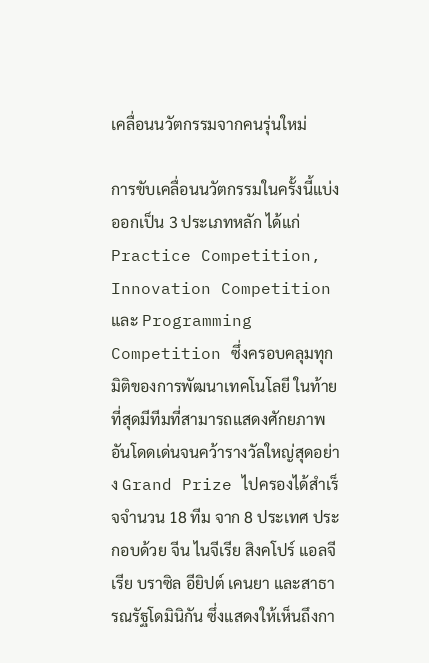เคลื่อนนวัตกรรมจากคนรุ่นใหม่

การขับเคลื่อนนวัตกรรมในครั้งนี้แบ่งออกเป็น 3 ประเภทหลัก ได้แก่ Practice Competition, Innovation Competition และ Programming Competition ซึ่งครอบคลุมทุกมิติของการพัฒนาเทคโนโลยี ในท้ายที่สุดมีทีมที่สามารถแสดงศักยภาพอันโดดเด่นจนคว้ารางวัลใหญ่สุดอย่าง Grand Prize ไปครองได้สำเร็จจำนวน 18 ทีม จาก 8 ประเทศ ประกอบด้วย จีน ไนจีเรีย สิงคโปร์ แอลจีเรีย บราซิล อียิปต์ เคนยา และสาธารณรัฐโดมินิกัน ซึ่งแสดงให้เห็นถึงกา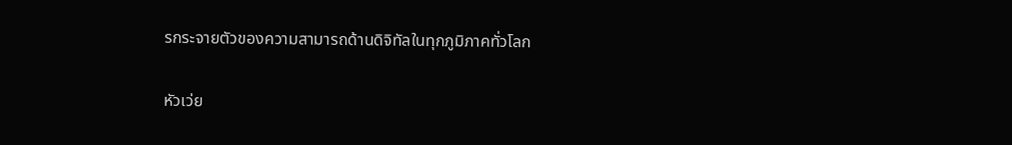รกระจายตัวของความสามารถด้านดิจิทัลในทุกภูมิภาคทั่วโลก

หัวเว่ย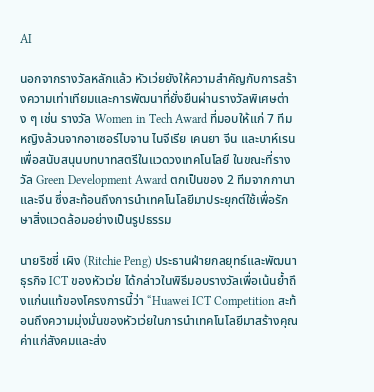AI

นอกจากรางวัลหลักแล้ว หัวเว่ยยังให้ความสำคัญกับการสร้างความเท่าเทียมและการพัฒนาที่ยั่งยืนผ่านรางวัลพิเศษต่าง ๆ เช่น รางวัล Women in Tech Award ที่มอบให้แก่ 7 ทีมหญิงล้วนจากอาเซอร์ไบจาน ไนจีเรีย เคนยา จีน และบาห์เรน เพื่อสนับสนุนบทบาทสตรีในแวดวงเทคโนโลยี ในขณะที่รางวัล Green Development Award ตกเป็นของ 2 ทีมจากกานาและจีน ซึ่งสะท้อนถึงการนำเทคโนโลยีมาประยุกต์ใช้เพื่อรักษาสิ่งแวดล้อมอย่างเป็นรูปธรรม

นายริชชี่ เผิง (Ritchie Peng) ประธานฝ่ายกลยุทธ์และพัฒนาธุรกิจ ICT ของหัวเว่ย ได้กล่าวในพิธีมอบรางวัลเพื่อเน้นย้ำถึงแก่นแท้ของโครงการนี้ว่า “Huawei ICT Competition สะท้อนถึงความมุ่งมั่นของหัวเว่ยในการนำเทคโนโลยีมาสร้างคุณค่าแก่สังคมและส่ง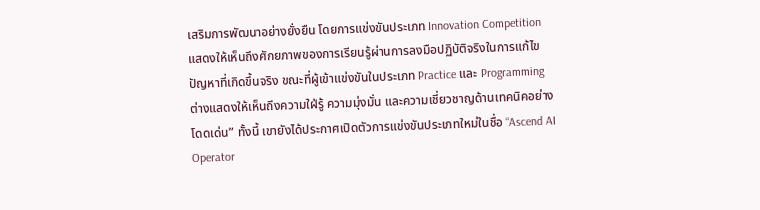เสริมการพัฒนาอย่างยั่งยืน โดยการแข่งขันประเภท Innovation Competition แสดงให้เห็นถึงศักยภาพของการเรียนรู้ผ่านการลงมือปฏิบัติจริงในการแก้ไขปัญหาที่เกิดขึ้นจริง ขณะที่ผู้เข้าแข่งขันในประเภท Practice และ Programming ต่างแสดงให้เห็นถึงความใฝ่รู้ ความมุ่งมั่น และความเชี่ยวชาญด้านเทคนิคอย่างโดดเด่น” ทั้งนี้ เขายังได้ประกาศเปิดตัวการแข่งขันประเภทใหม่ในชื่อ “Ascend AI Operator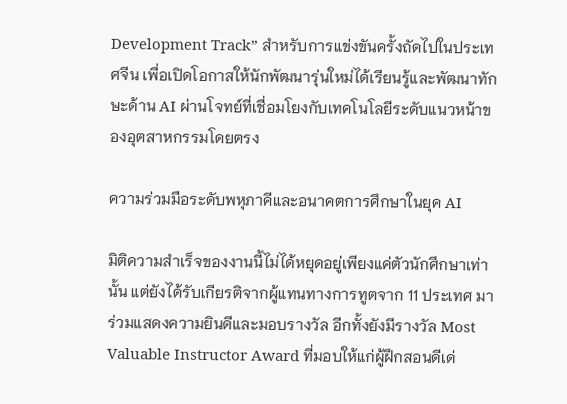Development Track” สำหรับการแข่งขันครั้งถัดไปในประเทศจีน เพื่อเปิดโอกาสให้นักพัฒนารุ่นใหม่ได้เรียนรู้และพัฒนาทักษะด้าน AI ผ่านโจทย์ที่เชื่อมโยงกับเทคโนโลยีระดับแนวหน้าของอุตสาหกรรมโดยตรง

ความร่วมมือระดับพหุภาคีและอนาคตการศึกษาในยุค AI

มิติความสำเร็จของงานนี้ไม่ได้หยุดอยู่เพียงแค่ตัวนักศึกษาเท่านั้น แต่ยังได้รับเกียรติจากผู้แทนทางการทูตจาก 11 ประเทศ มาร่วมแสดงความยินดีและมอบรางวัล อีกทั้งยังมีรางวัล Most Valuable Instructor Award ที่มอบให้แก่ผู้ฝึกสอนดีเด่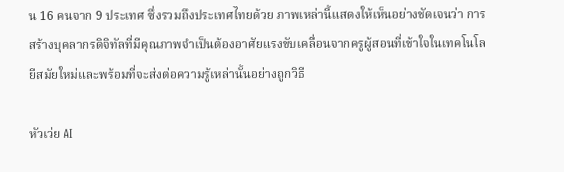น 16 คนจาก 9 ประเทศ ซึ่งรวมถึงประเทศไทยด้วย ภาพเหล่านี้แสดงให้เห็นอย่างชัดเจนว่า การสร้างบุคลากรดิจิทัลที่มีคุณภาพจำเป็นต้องอาศัยแรงขับเคลื่อนจากครูผู้สอนที่เข้าใจในเทคโนโลยีสมัยใหม่และพร้อมที่จะส่งต่อความรู้เหล่านั้นอย่างถูกวิธี

หัวเว่ย AI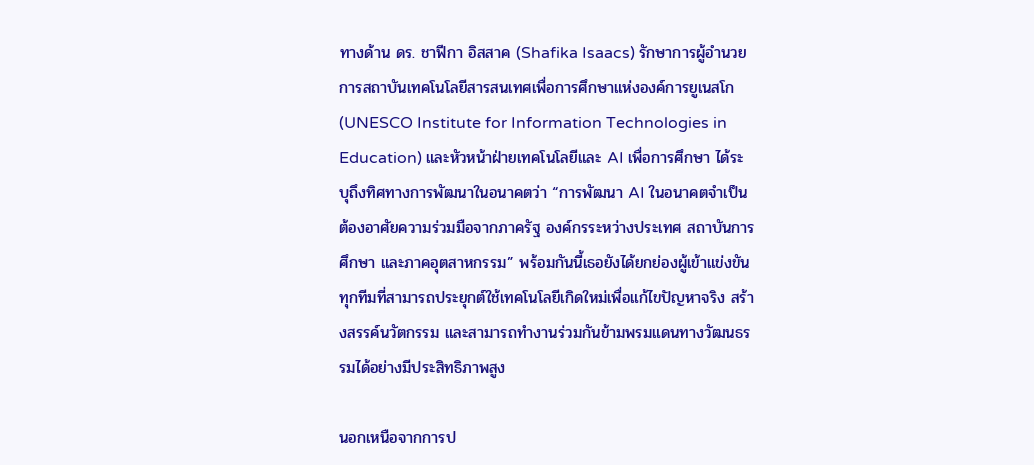ทางด้าน ดร. ชาฟีกา อิสสาค (Shafika Isaacs) รักษาการผู้อำนวยการสถาบันเทคโนโลยีสารสนเทศเพื่อการศึกษาแห่งองค์การยูเนสโก (UNESCO Institute for Information Technologies in Education) และหัวหน้าฝ่ายเทคโนโลยีและ AI เพื่อการศึกษา ได้ระบุถึงทิศทางการพัฒนาในอนาคตว่า “การพัฒนา AI ในอนาคตจำเป็นต้องอาศัยความร่วมมือจากภาครัฐ องค์กรระหว่างประเทศ สถาบันการศึกษา และภาคอุตสาหกรรม” พร้อมกันนี้เธอยังได้ยกย่องผู้เข้าแข่งขันทุกทีมที่สามารถประยุกต์ใช้เทคโนโลยีเกิดใหม่เพื่อแก้ไขปัญหาจริง สร้างสรรค์นวัตกรรม และสามารถทำงานร่วมกันข้ามพรมแดนทางวัฒนธรรมได้อย่างมีประสิทธิภาพสูง

นอกเหนือจากการป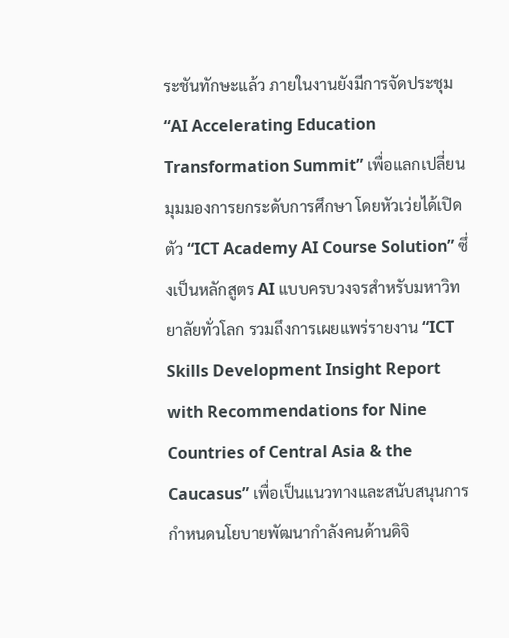ระชันทักษะแล้ว ภายในงานยังมีการจัดประชุม “AI Accelerating Education Transformation Summit” เพื่อแลกเปลี่ยนมุมมองการยกระดับการศึกษา โดยหัวเว่ยได้เปิดตัว “ICT Academy AI Course Solution” ซึ่งเป็นหลักสูตร AI แบบครบวงจรสำหรับมหาวิทยาลัยทั่วโลก รวมถึงการเผยแพร่รายงาน “ICT Skills Development Insight Report with Recommendations for Nine Countries of Central Asia & the Caucasus” เพื่อเป็นแนวทางและสนับสนุนการกำหนดนโยบายพัฒนากำลังคนด้านดิจิ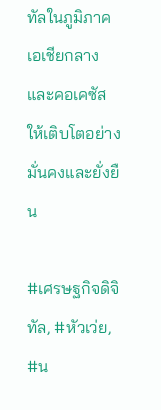ทัลในภูมิภาคเอเชียกลางและคอเคซัสให้เติบโตอย่างมั่นคงและยั่งยืน

#เศรษฐกิจดิจิทัล, #หัวเว่ย, #น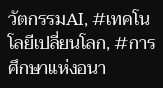วัตกรรมAI, #เทคโนโลยีเปลี่ยนโลก, #การศึกษาแห่งอนา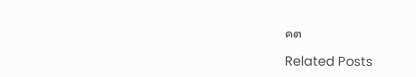คต

Related Posts